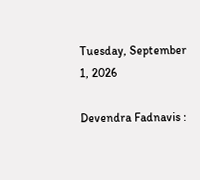Tuesday, September 1, 2026

Devendra Fadnavis :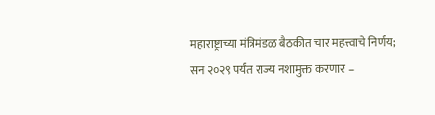महाराष्ट्राच्या मंत्रिमंडळ बैठकीत चार महत्त्वाचे निर्णय; सन २०२९ पर्यंत राज्य नशामुक्त करणार –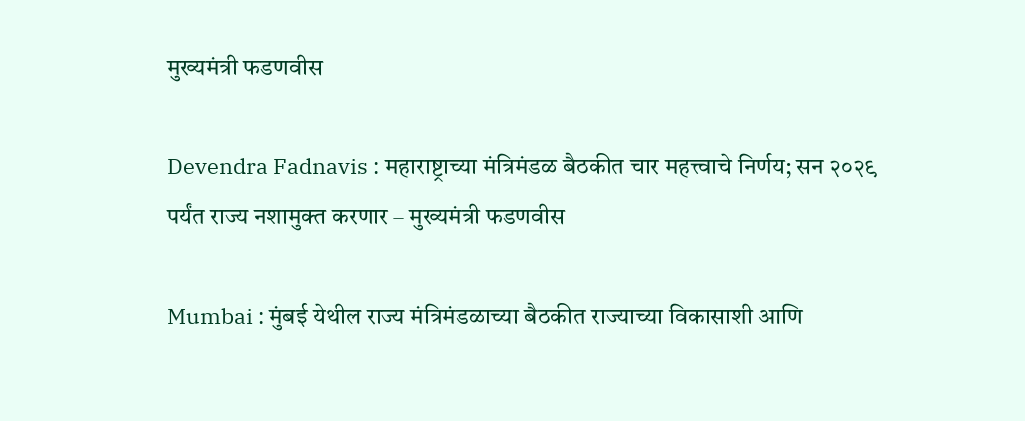मुख्यमंत्री फडणवीस

Devendra Fadnavis : महाराष्ट्राच्या मंत्रिमंडळ बैठकीत चार महत्त्वाचे निर्णय; सन २०२९ पर्यंत राज्य नशामुक्त करणार – मुख्यमंत्री फडणवीस

Mumbai : मुंबई येथील राज्य मंत्रिमंडळाच्या बैठकीत राज्याच्या विकासाशी आणि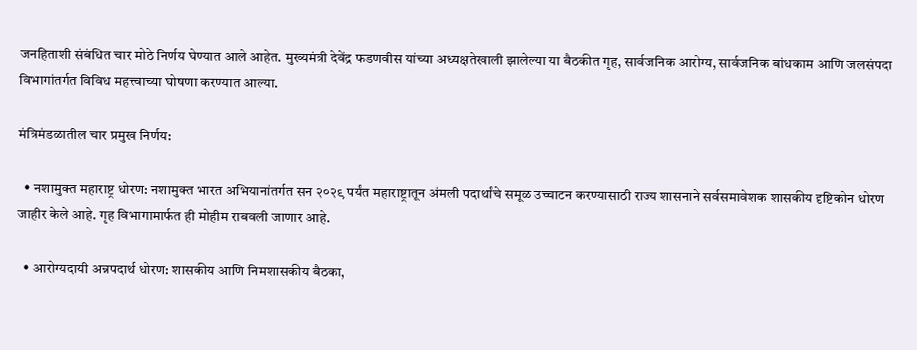जनहिताशी संबंधित चार मोठे निर्णय घेण्यात आले आहेत. मुख्यमंत्री देवेंद्र फडणवीस यांच्या अध्यक्षतेखाली झालेल्या या बैठकीत गृह, सार्वजनिक आरोग्य, सार्वजनिक बांधकाम आणि जलसंपदा विभागांतर्गत विविध महत्त्वाच्या घोषणा करण्यात आल्या.

मंत्रिमंडळातील चार प्रमुख निर्णय:

  • नशामुक्त महाराष्ट्र धोरण: नशामुक्त भारत अभियानांतर्गत सन २०२९ पर्यंत महाराष्ट्रातून अंमली पदार्थांचे समूळ उच्चाटन करण्यासाठी राज्य शासनाने सर्वसमावेशक शासकीय दृष्टिकोन धोरण जाहीर केले आहे. गृह विभागामार्फत ही मोहीम राबवली जाणार आहे.

  • आरोग्यदायी अन्नपदार्थ धोरण: शासकीय आणि निमशासकीय बैठका,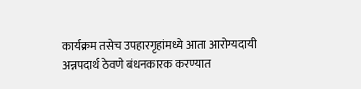कार्यक्रम तसेच उपहारगृहांमध्ये आता आरोग्यदायी अन्नपदार्थ ठेवणे बंधनकारक करण्यात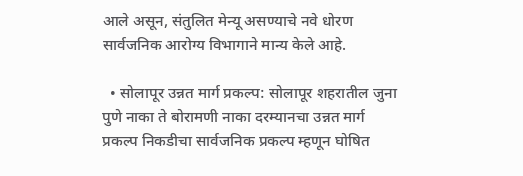आले असून, संतुलित मेन्यू असण्याचे नवे धोरण सार्वजनिक आरोग्य विभागाने मान्य केले आहे.

  • सोलापूर उन्नत मार्ग प्रकल्प: सोलापूर शहरातील जुना पुणे नाका ते बोरामणी नाका दरम्यानचा उन्नत मार्ग प्रकल्प निकडीचा सार्वजनिक प्रकल्प म्हणून घोषित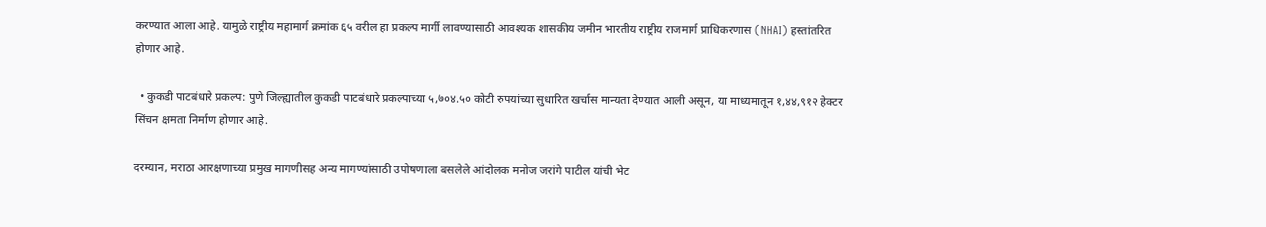करण्यात आला आहे. यामुळे राष्ट्रीय महामार्ग क्रमांक ६५ वरील हा प्रकल्प मार्गी लावण्यासाठी आवश्यक शासकीय जमीन भारतीय राष्ट्रीय राजमार्ग प्राधिकरणास (NHAI) हस्तांतरित होणार आहे.

  • कुकडी पाटबंधारे प्रकल्प: पुणे जिल्ह्यातील कुकडी पाटबंधारे प्रकल्पाच्या ५,७०४.५० कोटी रुपयांच्या सुधारित खर्चास मान्यता देण्यात आली असून, या माध्यमातून १,४४,९१२ हेक्टर सिंचन क्षमता निर्माण होणार आहे.

दरम्यान, मराठा आरक्षणाच्या प्रमुख मागणीसह अन्य मागण्यांसाठी उपोषणाला बसलेले आंदोलक मनोज जरांगे पाटील यांची भेट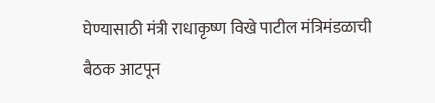घेण्यासाठी मंत्री राधाकृष्ण विखे पाटील मंत्रिमंडळाची बैठक आटपून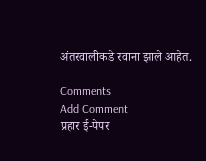अंतरवालीकडे रवाना झाले आहेत.

Comments
Add Comment
प्रहार ई-पेपर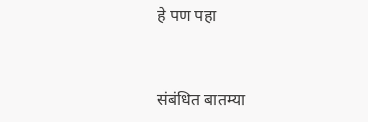हे पण पहा


संबंधित बातम्या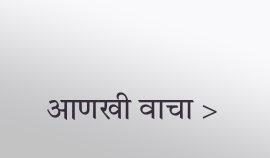आणखी वाचा >